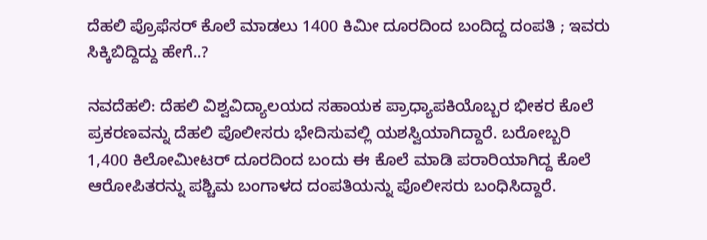ದೆಹಲಿ ಪ್ರೊಫೆಸರ್ ಕೊಲೆ ಮಾಡಲು 1400 ಕಿಮೀ ದೂರದಿಂದ ಬಂದಿದ್ದ ದಂಪತಿ ; ಇವರು ಸಿಕ್ಕಿಬಿದ್ದಿದ್ದು ಹೇಗೆ..?

ನವದೆಹಲಿ: ದೆಹಲಿ ವಿಶ್ವವಿದ್ಯಾಲಯದ ಸಹಾಯಕ ಪ್ರಾಧ್ಯಾಪಕಿಯೊಬ್ಬರ ಭೀಕರ ಕೊಲೆ ಪ್ರಕರಣವನ್ನು ದೆಹಲಿ ಪೊಲೀಸರು ಭೇದಿಸುವಲ್ಲಿ ಯಶಸ್ವಿಯಾಗಿದ್ದಾರೆ. ಬರೋಬ್ಬರಿ 1,400 ಕಿಲೋಮೀಟರ್ ದೂರದಿಂದ ಬಂದು ಈ ಕೊಲೆ ಮಾಡಿ ಪರಾರಿಯಾಗಿದ್ದ ಕೊಲೆ ಆರೋಪಿತರನ್ನು ಪಶ್ಚಿಮ ಬಂಗಾಳದ ದಂಪತಿಯನ್ನು ಪೊಲೀಸರು ಬಂಧಿಸಿದ್ದಾರೆ.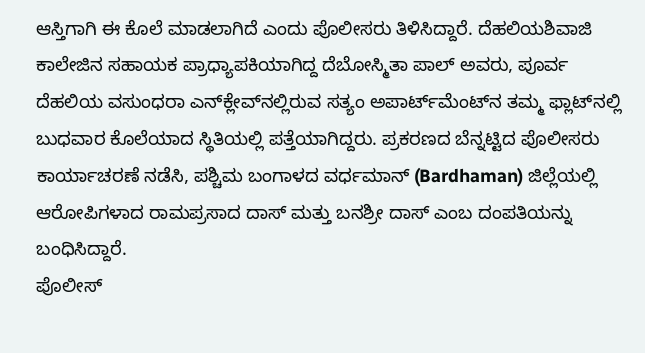ಆಸ್ತಿಗಾಗಿ ಈ ಕೊಲೆ ಮಾಡಲಾಗಿದೆ ಎಂದು ಪೊಲೀಸರು ತಿಳಿಸಿದ್ದಾರೆ. ದೆಹಲಿಯಶಿವಾಜಿ ಕಾಲೇಜಿನ ಸಹಾಯಕ ಪ್ರಾಧ್ಯಾಪಕಿಯಾಗಿದ್ದ ದೆಬೋಸ್ಮಿತಾ ಪಾಲ್ ಅವರು, ಪೂರ್ವ ದೆಹಲಿಯ ವಸುಂಧರಾ ಎನ್‌ಕ್ಲೇವ್‌ನಲ್ಲಿರುವ ಸತ್ಯಂ ಅಪಾರ್ಟ್‌ಮೆಂಟ್‌ನ ತಮ್ಮ ಫ್ಲಾಟ್‌ನಲ್ಲಿ ಬುಧವಾರ ಕೊಲೆಯಾದ ಸ್ಥಿತಿಯಲ್ಲಿ ಪತ್ತೆಯಾಗಿದ್ದರು. ಪ್ರಕರಣದ ಬೆನ್ನಟ್ಟಿದ ಪೊಲೀಸರು ಕಾರ್ಯಾಚರಣೆ ನಡೆಸಿ, ಪಶ್ಚಿಮ ಬಂಗಾಳದ ವರ್ಧಮಾನ್ (Bardhaman) ಜಿಲ್ಲೆಯಲ್ಲಿ ಆರೋಪಿಗಳಾದ ರಾಮಪ್ರಸಾದ ದಾಸ್ ಮತ್ತು ಬನಶ್ರೀ ದಾಸ್ ಎಂಬ ದಂಪತಿಯನ್ನು ಬಂಧಿಸಿದ್ದಾರೆ.
ಪೊಲೀಸ್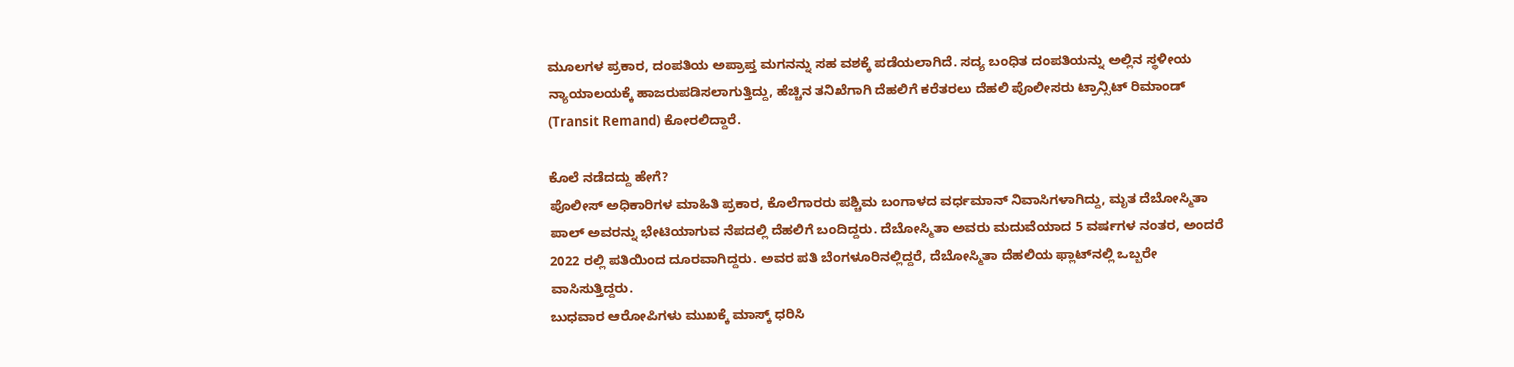ಮೂಲಗಳ ಪ್ರಕಾರ, ದಂಪತಿಯ ಅಪ್ರಾಪ್ತ ಮಗನನ್ನು ಸಹ ವಶಕ್ಕೆ ಪಡೆಯಲಾಗಿದೆ. ಸದ್ಯ ಬಂಧಿತ ದಂಪತಿಯನ್ನು ಅಲ್ಲಿನ ಸ್ಥಳೀಯ ನ್ಯಾಯಾಲಯಕ್ಕೆ ಹಾಜರುಪಡಿಸಲಾಗುತ್ತಿದ್ದು, ಹೆಚ್ಚಿನ ತನಿಖೆಗಾಗಿ ದೆಹಲಿಗೆ ಕರೆತರಲು ದೆಹಲಿ ಪೊಲೀಸರು ಟ್ರಾನ್ಸಿಟ್ ರಿಮಾಂಡ್ (Transit Remand) ಕೋರಲಿದ್ದಾರೆ.

ಕೊಲೆ ನಡೆದದ್ದು ಹೇಗೆ?
ಪೊಲೀಸ್ ಅಧಿಕಾರಿಗಳ ಮಾಹಿತಿ ಪ್ರಕಾರ, ಕೊಲೆಗಾರರು ಪಶ್ಚಿಮ ಬಂಗಾಳದ ವರ್ಧಮಾನ್ ನಿವಾಸಿಗಳಾಗಿದ್ದು, ಮೃತ ದೆಬೋಸ್ಮಿತಾ ಪಾಲ್ ಅವರನ್ನು ಭೇಟಿಯಾಗುವ ನೆಪದಲ್ಲಿ ದೆಹಲಿಗೆ ಬಂದಿದ್ದರು. ದೆಬೋಸ್ಮಿತಾ ಅವರು ಮದುವೆಯಾದ 5 ವರ್ಷಗಳ ನಂತರ, ಅಂದರೆ 2022 ರಲ್ಲಿ ಪತಿಯಿಂದ ದೂರವಾಗಿದ್ದರು. ಅವರ ಪತಿ ಬೆಂಗಳೂರಿನಲ್ಲಿದ್ದರೆ, ದೆಬೋಸ್ಮಿತಾ ದೆಹಲಿಯ ಫ್ಲಾಟ್‌ನಲ್ಲಿ ಒಬ್ಬರೇ ವಾಸಿಸುತ್ತಿದ್ದರು.
ಬುಧವಾರ ಆರೋಪಿಗಳು ಮುಖಕ್ಕೆ ಮಾಸ್ಕ್ ಧರಿಸಿ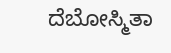ದೆಬೋಸ್ಮಿತಾ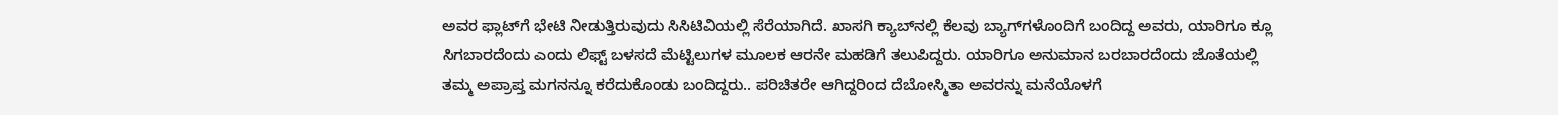ಅವರ ಫ್ಲಾಟ್‌ಗೆ ಭೇಟಿ ನೀಡುತ್ತಿರುವುದು ಸಿಸಿಟಿವಿಯಲ್ಲಿ ಸೆರೆಯಾಗಿದೆ. ಖಾಸಗಿ ಕ್ಯಾಬ್‌ನಲ್ಲಿ ಕೆಲವು ಬ್ಯಾಗ್‌ಗಳೊಂದಿಗೆ ಬಂದಿದ್ದ ಅವರು, ಯಾರಿಗೂ ಕ್ಲೂ ಸಿಗಬಾರದೆಂದು ಎಂದು ಲಿಫ್ಟ್ ಬಳಸದೆ ಮೆಟ್ಟಿಲುಗಳ ಮೂಲಕ ಆರನೇ ಮಹಡಿಗೆ ತಲುಪಿದ್ದರು. ಯಾರಿಗೂ ಅನುಮಾನ ಬರಬಾರದೆಂದು ಜೊತೆಯಲ್ಲಿ ತಮ್ಮ ಅಪ್ರಾಪ್ತ ಮಗನನ್ನೂ ಕರೆದುಕೊಂಡು ಬಂದಿದ್ದರು.. ಪರಿಚಿತರೇ ಆಗಿದ್ದರಿಂದ ದೆಬೋಸ್ಮಿತಾ ಅವರನ್ನು ಮನೆಯೊಳಗೆ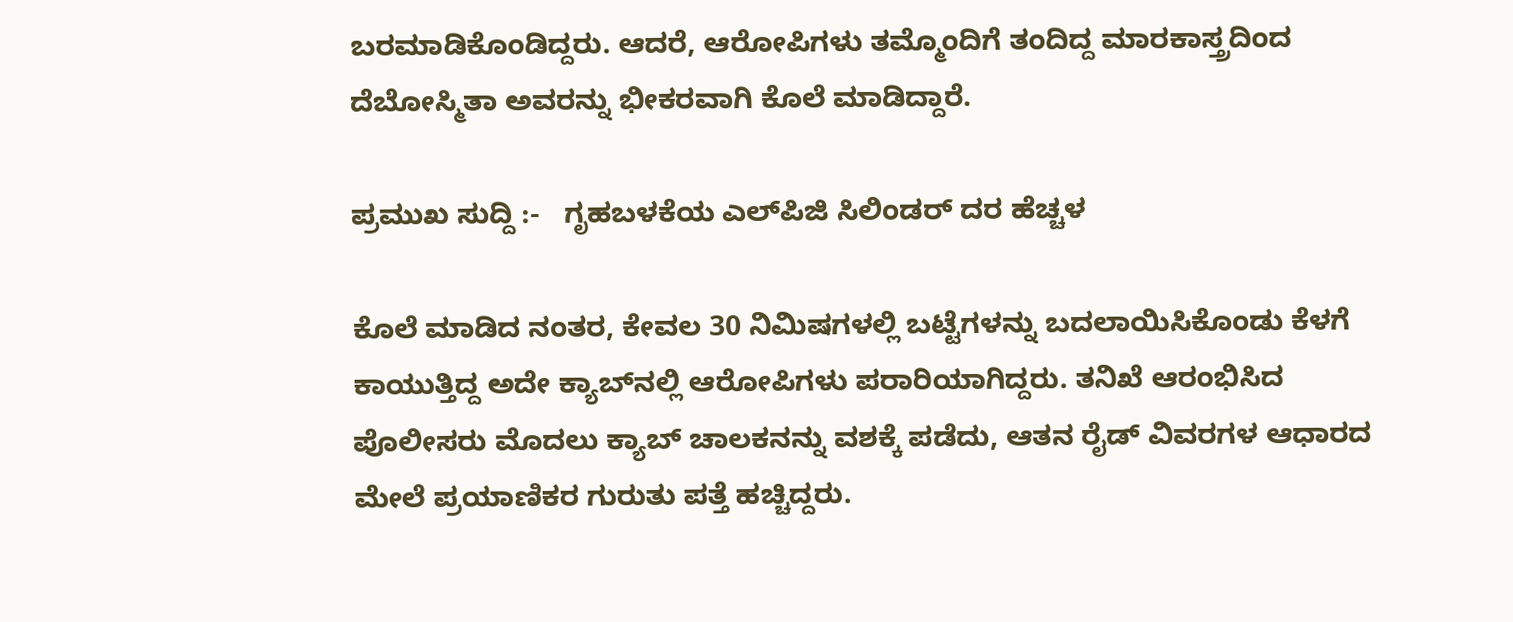ಬರಮಾಡಿಕೊಂಡಿದ್ದರು. ಆದರೆ, ಆರೋಪಿಗಳು ತಮ್ಮೊಂದಿಗೆ ತಂದಿದ್ದ ಮಾರಕಾಸ್ತ್ರದಿಂದ ದೆಬೋಸ್ಮಿತಾ ಅವರನ್ನು ಭೀಕರವಾಗಿ ಕೊಲೆ ಮಾಡಿದ್ದಾರೆ.

ಪ್ರಮುಖ ಸುದ್ದಿ :-   ಗೃಹಬಳಕೆಯ ಎಲ್‌ಪಿಜಿ ಸಿಲಿಂಡರ್ ದರ ಹೆಚ್ಚಳ

ಕೊಲೆ ಮಾಡಿದ ನಂತರ, ಕೇವಲ 30 ನಿಮಿಷಗಳಲ್ಲಿ ಬಟ್ಟೆಗಳನ್ನು ಬದಲಾಯಿಸಿಕೊಂಡು ಕೆಳಗೆ ಕಾಯುತ್ತಿದ್ದ ಅದೇ ಕ್ಯಾಬ್‌ನಲ್ಲಿ ಆರೋಪಿಗಳು ಪರಾರಿಯಾಗಿದ್ದರು. ತನಿಖೆ ಆರಂಭಿಸಿದ ಪೊಲೀಸರು ಮೊದಲು ಕ್ಯಾಬ್ ಚಾಲಕನನ್ನು ವಶಕ್ಕೆ ಪಡೆದು, ಆತನ ರೈಡ್ ವಿವರಗಳ ಆಧಾರದ ಮೇಲೆ ಪ್ರಯಾಣಿಕರ ಗುರುತು ಪತ್ತೆ ಹಚ್ಚಿದ್ದರು.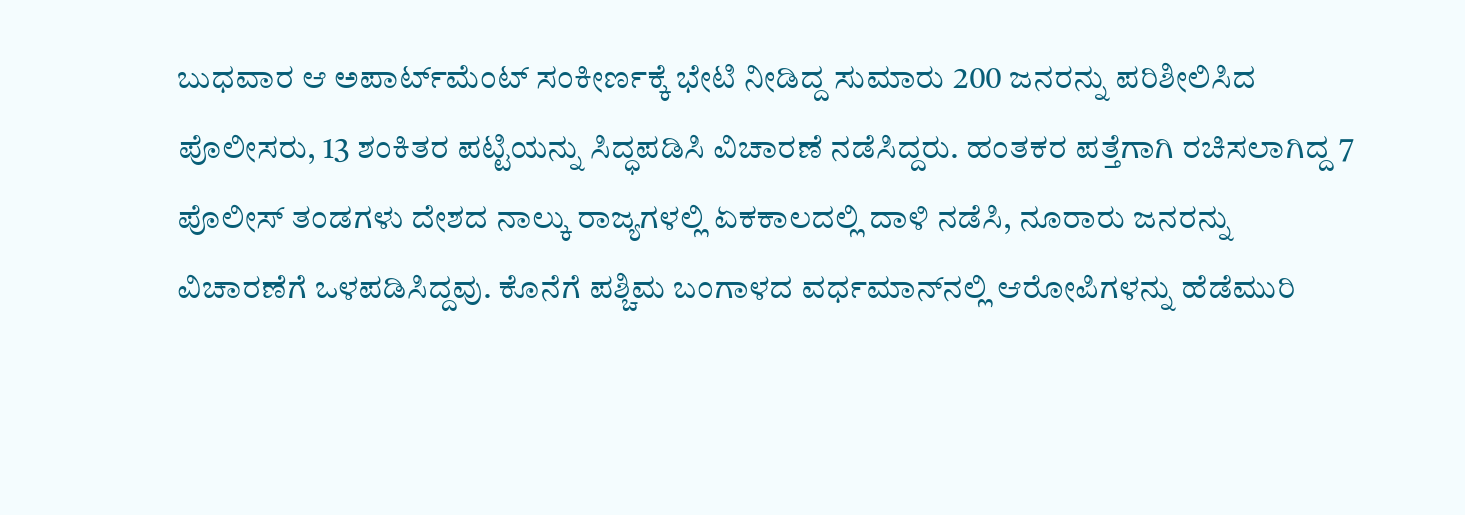ಬುಧವಾರ ಆ ಅಪಾರ್ಟ್‌ಮೆಂಟ್ ಸಂಕೀರ್ಣಕ್ಕೆ ಭೇಟಿ ನೀಡಿದ್ದ ಸುಮಾರು 200 ಜನರನ್ನು ಪರಿಶೀಲಿಸಿದ ಪೊಲೀಸರು, 13 ಶಂಕಿತರ ಪಟ್ಟಿಯನ್ನು ಸಿದ್ಧಪಡಿಸಿ ವಿಚಾರಣೆ ನಡೆಸಿದ್ದರು. ಹಂತಕರ ಪತ್ತೆಗಾಗಿ ರಚಿಸಲಾಗಿದ್ದ 7 ಪೊಲೀಸ್ ತಂಡಗಳು ದೇಶದ ನಾಲ್ಕು ರಾಜ್ಯಗಳಲ್ಲಿ ಏಕಕಾಲದಲ್ಲಿ ದಾಳಿ ನಡೆಸಿ, ನೂರಾರು ಜನರನ್ನು ವಿಚಾರಣೆಗೆ ಒಳಪಡಿಸಿದ್ದವು. ಕೊನೆಗೆ ಪಶ್ಚಿಮ ಬಂಗಾಳದ ವರ್ಧಮಾನ್‌ನಲ್ಲಿ ಆರೋಪಿಗಳನ್ನು ಹೆಡೆಮುರಿ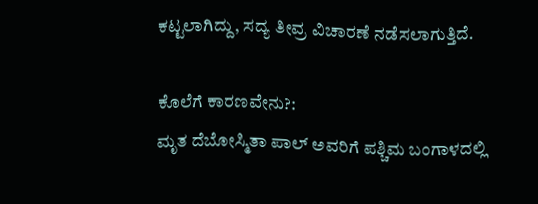ಕಟ್ಟಲಾಗಿದ್ದು, ಸದ್ಯ ತೀವ್ರ ವಿಚಾರಣೆ ನಡೆಸಲಾಗುತ್ತಿದೆ.

ಕೊಲೆಗೆ ಕಾರಣವೇನು?:
ಮೃತ ದೆಬೋಸ್ಮಿತಾ ಪಾಲ್ ಅವರಿಗೆ ಪಶ್ಚಿಮ ಬಂಗಾಳದಲ್ಲಿ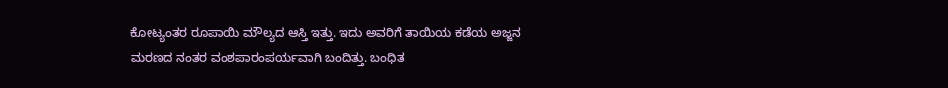ಕೋಟ್ಯಂತರ ರೂಪಾಯಿ ಮೌಲ್ಯದ ಆಸ್ತಿ ಇತ್ತು. ಇದು ಅವರಿಗೆ ತಾಯಿಯ ಕಡೆಯ ಅಜ್ಜನ ಮರಣದ ನಂತರ ವಂಶಪಾರಂಪರ್ಯವಾಗಿ ಬಂದಿತ್ತು. ಬಂಧಿತ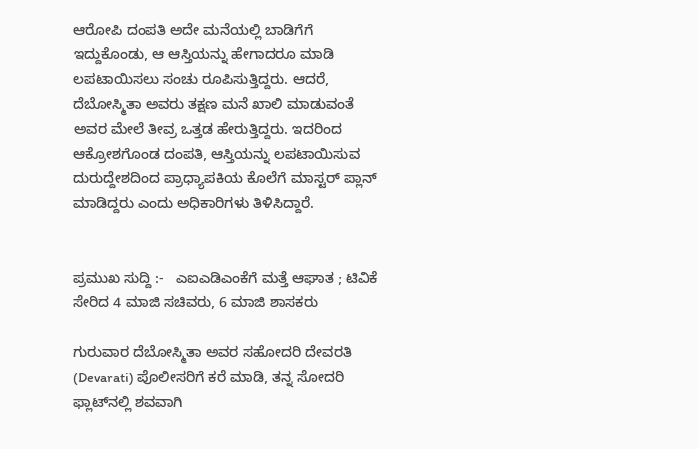ಆರೋಪಿ ದಂಪತಿ ಅದೇ ಮನೆಯಲ್ಲಿ ಬಾಡಿಗೆಗೆ ಇದ್ದುಕೊಂಡು, ಆ ಆಸ್ತಿಯನ್ನು ಹೇಗಾದರೂ ಮಾಡಿ ಲಪಟಾಯಿಸಲು ಸಂಚು ರೂಪಿಸುತ್ತಿದ್ದರು. ಆದರೆ, ದೆಬೋಸ್ಮಿತಾ ಅವರು ತಕ್ಷಣ ಮನೆ ಖಾಲಿ ಮಾಡುವಂತೆ ಅವರ ಮೇಲೆ ತೀವ್ರ ಒತ್ತಡ ಹೇರುತ್ತಿದ್ದರು. ಇದರಿಂದ ಆಕ್ರೋಶಗೊಂಡ ದಂಪತಿ, ಆಸ್ತಿಯನ್ನು ಲಪಟಾಯಿಸುವ ದುರುದ್ದೇಶದಿಂದ ಪ್ರಾಧ್ಯಾಪಕಿಯ ಕೊಲೆಗೆ ಮಾಸ್ಟರ್ ಪ್ಲಾನ್ ಮಾಡಿದ್ದರು ಎಂದು ಅಧಿಕಾರಿಗಳು ತಿಳಿಸಿದ್ದಾರೆ.


ಪ್ರಮುಖ ಸುದ್ದಿ :-   ಎಐಎಡಿಎಂಕೆಗೆ ಮತ್ತೆ ಆಘಾತ ; ಟಿವಿಕೆ ಸೇರಿದ 4 ಮಾಜಿ ಸಚಿವರು, 6 ಮಾಜಿ ಶಾಸಕರು

ಗುರುವಾರ ದೆಬೋಸ್ಮಿತಾ ಅವರ ಸಹೋದರಿ ದೇವರತಿ (Devarati) ಪೊಲೀಸರಿಗೆ ಕರೆ ಮಾಡಿ, ತನ್ನ ಸೋದರಿ ಫ್ಲಾಟ್‌ನಲ್ಲಿ ಶವವಾಗಿ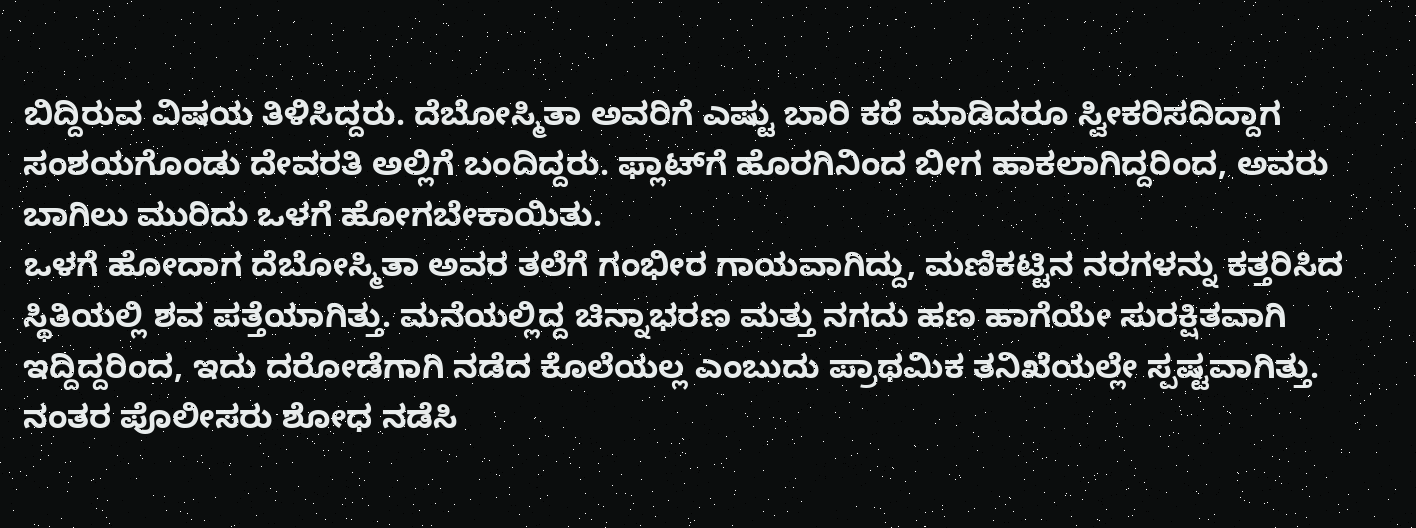ಬಿದ್ದಿರುವ ವಿಷಯ ತಿಳಿಸಿದ್ದರು. ದೆಬೋಸ್ಮಿತಾ ಅವರಿಗೆ ಎಷ್ಟು ಬಾರಿ ಕರೆ ಮಾಡಿದರೂ ಸ್ವೀಕರಿಸದಿದ್ದಾಗ ಸಂಶಯಗೊಂಡು ದೇವರತಿ ಅಲ್ಲಿಗೆ ಬಂದಿದ್ದರು. ಫ್ಲಾಟ್‌ಗೆ ಹೊರಗಿನಿಂದ ಬೀಗ ಹಾಕಲಾಗಿದ್ದರಿಂದ, ಅವರು ಬಾಗಿಲು ಮುರಿದು ಒಳಗೆ ಹೋಗಬೇಕಾಯಿತು.
ಒಳಗೆ ಹೋದಾಗ ದೆಬೋಸ್ಮಿತಾ ಅವರ ತಲೆಗೆ ಗಂಭೀರ ಗಾಯವಾಗಿದ್ದು, ಮಣಿಕಟ್ಟಿನ ನರಗಳನ್ನು ಕತ್ತರಿಸಿದ ಸ್ಥಿತಿಯಲ್ಲಿ ಶವ ಪತ್ತೆಯಾಗಿತ್ತು. ಮನೆಯಲ್ಲಿದ್ದ ಚಿನ್ನಾಭರಣ ಮತ್ತು ನಗದು ಹಣ ಹಾಗೆಯೇ ಸುರಕ್ಷಿತವಾಗಿ ಇದ್ದಿದ್ದರಿಂದ, ಇದು ದರೋಡೆಗಾಗಿ ನಡೆದ ಕೊಲೆಯಲ್ಲ ಎಂಬುದು ಪ್ರಾಥಮಿಕ ತನಿಖೆಯಲ್ಲೇ ಸ್ಪಷ್ಟವಾಗಿತ್ತು. ನಂತರ ಪೊಲೀಸರು ಶೋಧ ನಡೆಸಿ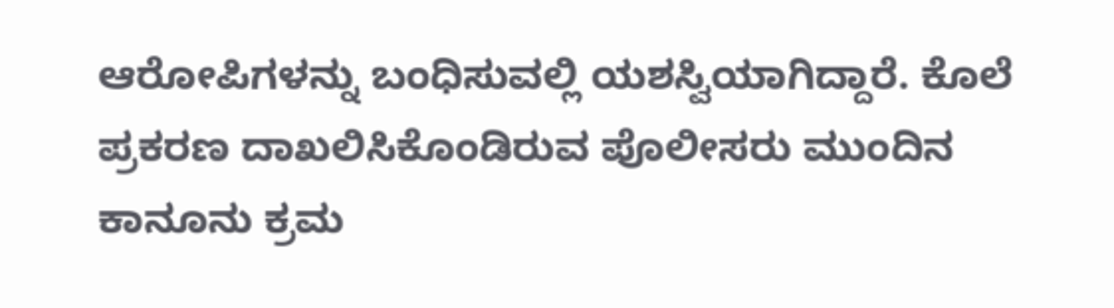ಆರೋಪಿಗಳನ್ನು ಬಂಧಿಸುವಲ್ಲಿ ಯಶಸ್ವಿಯಾಗಿದ್ದಾರೆ. ಕೊಲೆ ಪ್ರಕರಣ ದಾಖಲಿಸಿಕೊಂಡಿರುವ ಪೊಲೀಸರು ಮುಂದಿನ ಕಾನೂನು ಕ್ರಮ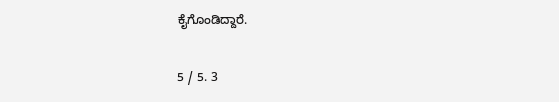ಕೈಗೊಂಡಿದ್ದಾರೆ.

5 / 5. 3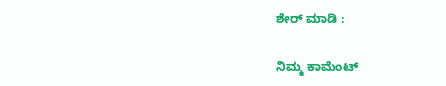ಶೇರ್ ಮಾಡಿ :

ನಿಮ್ಮ ಕಾಮೆಂಟ್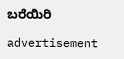ಬರೆಯಿರಿ

advertisement